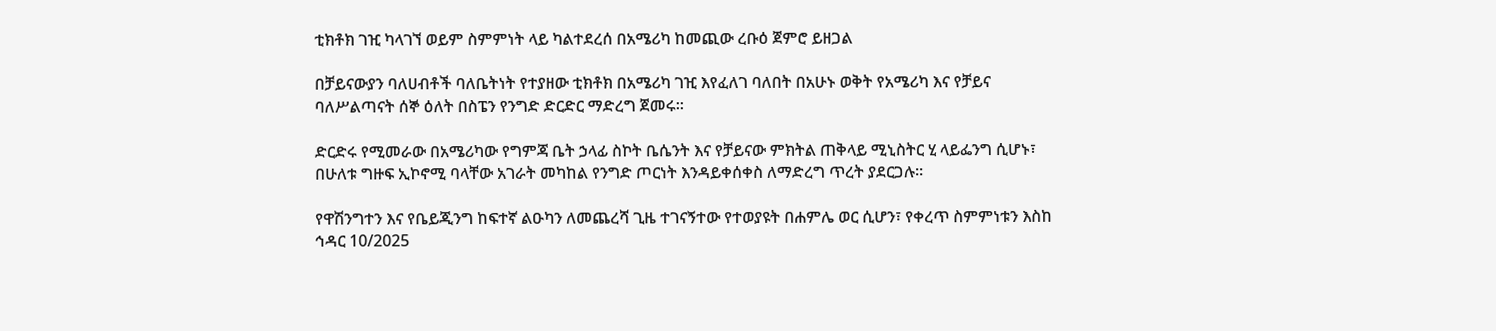ቲክቶክ ገዢ ካላገኘ ወይም ስምምነት ላይ ካልተደረሰ በአሜሪካ ከመጪው ረቡዕ ጀምሮ ይዘጋል

በቻይናውያን ባለሀብቶች ባለቤትነት የተያዘው ቲክቶክ በአሜሪካ ገዢ እየፈለገ ባለበት በአሁኑ ወቅት የአሜሪካ እና የቻይና ባለሥልጣናት ሰኞ ዕለት በስፔን የንግድ ድርድር ማድረግ ጀመሩ።

ድርድሩ የሚመራው በአሜሪካው የግምጃ ቤት ኃላፊ ስኮት ቤሴንት እና የቻይናው ምክትል ጠቅላይ ሚኒስትር ሂ ላይፌንግ ሲሆኑ፣ በሁለቱ ግዙፍ ኢኮኖሚ ባላቸው አገራት መካከል የንግድ ጦርነት እንዳይቀሰቀስ ለማድረግ ጥረት ያደርጋሉ።

የዋሽንግተን እና የቤይጂንግ ከፍተኛ ልዑካን ለመጨረሻ ጊዜ ተገናኝተው የተወያዩት በሐምሌ ወር ሲሆን፣ የቀረጥ ስምምነቱን እስከ ኅዳር 10/2025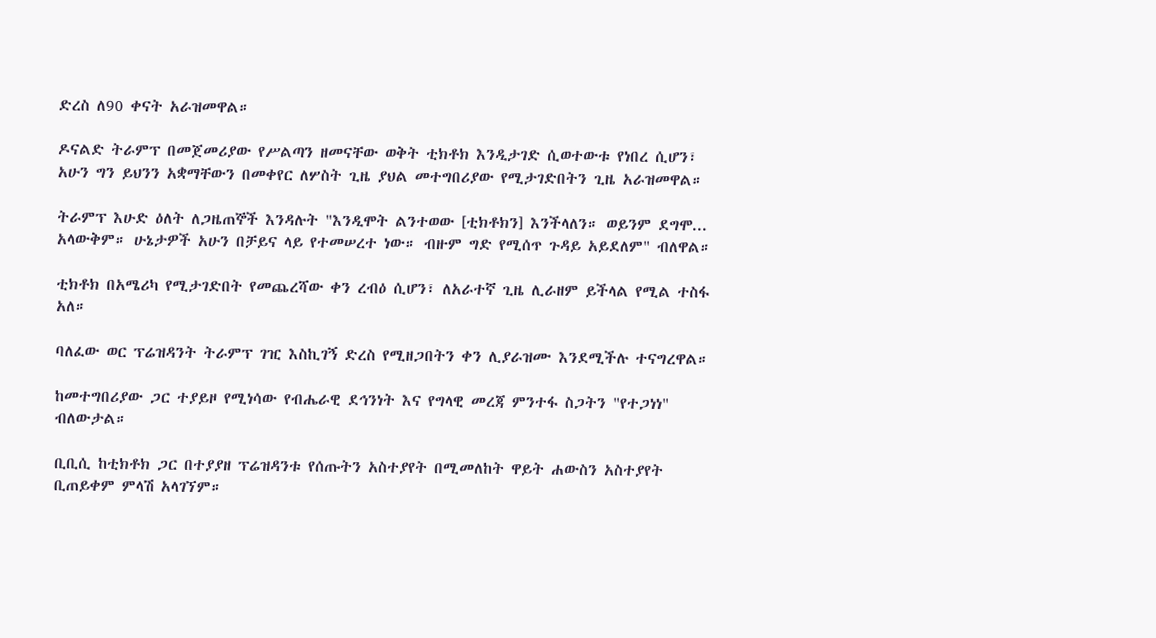ድረስ ለ90 ቀናት አራዝመዋል።

ዶናልድ ትራምፕ በመጀመሪያው የሥልጣን ዘመናቸው ወቅት ቲክቶክ እንዲታገድ ሲወተውቱ የነበረ ሲሆን፣ አሁን ግን ይህንን አቋማቸውን በመቀየር ለሦስት ጊዜ ያህል መተግበሪያው የሚታገድበትን ጊዜ አራዝመዋል።

ትራምፕ እሁድ ዕለት ለጋዜጠኞች እንዳሉት "እንዲሞት ልንተወው [ቲክቶክን] እንችላለን። ወይንም ደግሞ... አላውቅም። ሁኔታዎች አሁን በቻይና ላይ የተመሠረተ ነው። ብዙም ግድ የሚሰጥ ጉዳይ አይደለም" ብለዋል።

ቲክቶክ በአሜሪካ የሚታገድበት የመጨረሻው ቀን ረብዕ ሲሆን፣ ለአራተኛ ጊዜ ሊራዘም ይችላል የሚል ተስፋ አለ።

ባለፈው ወር ፕሬዝዳንት ትራምፕ ገዢ እስኪገኝ ድረስ የሚዘጋበትን ቀን ሊያራዝሙ እንደሚችሉ ተናግረዋል።

ከመተግበሪያው ጋር ተያይዞ የሚነሳው የብሔራዊ ደኅንነት እና የግላዊ መረጃ ምንተፋ ስጋትን "የተጋነነ" ብለውታል።

ቢቢሲ ከቲክቶክ ጋር በተያያዘ ፕሬዝዳንቱ የሰጡትን አስተያየት በሚመለከት ዋይት ሐውስን አስተያየት ቢጠይቀም ምላሽ አላገኘም።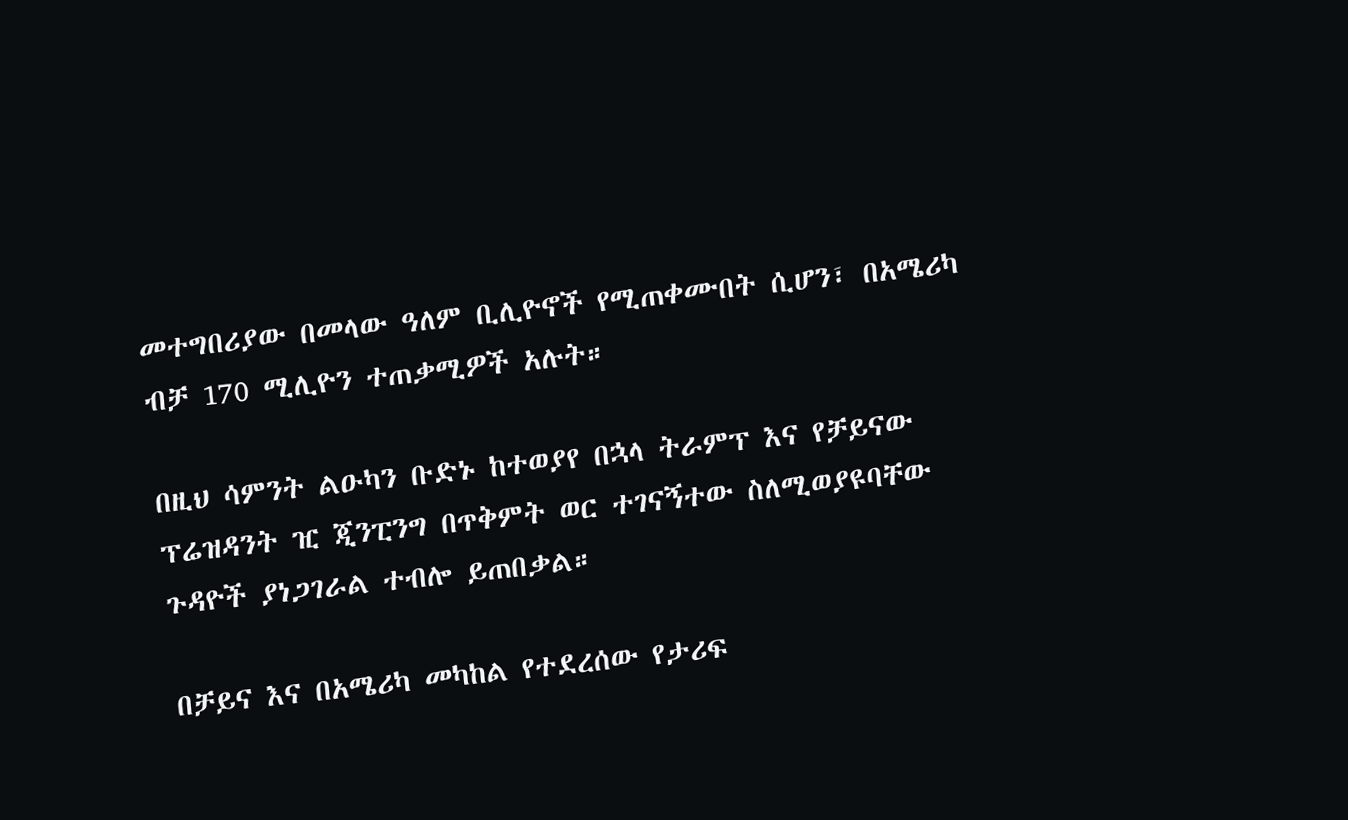መተግበሪያው በመላው ዓለም ቢሊዮኖች የሚጠቀሙበት ሲሆን፣ በአሜሪካ ብቻ 170 ሚሊዮን ተጠቃሚዎች አሉት።

በዚህ ሳምንት ልዑካን ቡድኑ ከተወያየ በኋላ ትራምፕ እና የቻይናው ፕሬዝዳንት ዢ ጂንፒንግ በጥቅምት ወር ተገናኝተው ስለሚወያዩባቸው ጉዳዮች ያነጋገራል ተብሎ ይጠበቃል።

በቻይና እና በአሜሪካ መካከል የተደረሰው የታሪፍ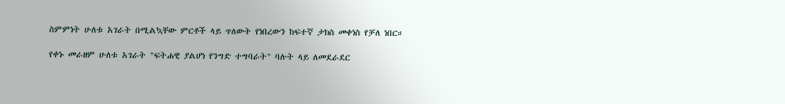ስምምነት ሁለቱ አገራት በሚልኳቸው ምርቶች ላይ ጥለውት የነበረውን ከፍተኛ ታክስ መቀነስ የቻለ ነበር።

የቀኑ መራዘም ሁለቱ አገራት "ፍትሐዊ ያልሆነ የንግድ ተግባራት" ባሉት ላይ ለመደራደር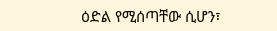ዕድል የሚሰጣቸው ሲሆን፣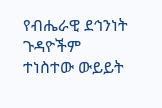የብሔራዊ ደኅንነት ጉዳዮችም ተነስተው ውይይት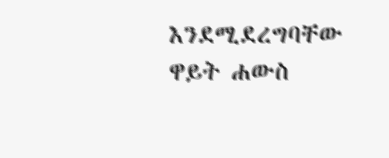እንደሚደረግባቸው ዋይት ሐውስ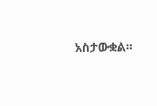አስታውቋል።